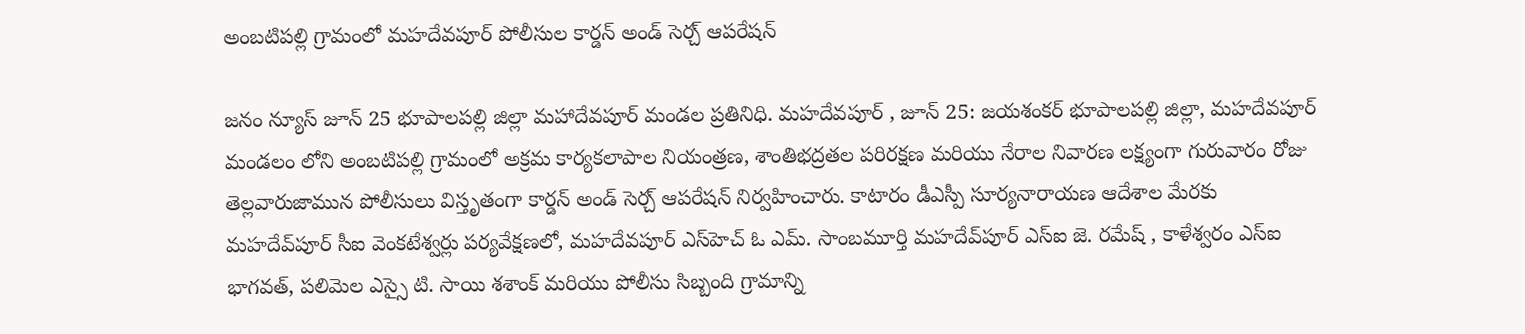అంబటిపల్లి గ్రామంలో మహదేవపూర్ పోలీసుల కార్డన్ అండ్ సెర్చ్ ఆపరేషన్

జనం న్యూస్ జూన్ 25 భూపాలపల్లి జిల్లా మహాదేవపూర్ మండల ప్రతినిధి. మహదేవపూర్ , జూన్ 25: జయశంకర్ భూపాలపల్లి జిల్లా, మహదేవపూర్ మండలం లోని అంబటిపల్లి గ్రామంలో అక్రమ కార్యకలాపాల నియంత్రణ, శాంతిభద్రతల పరిరక్షణ మరియు నేరాల నివారణ లక్ష్యంగా గురువారం రోజు తెల్లవారుజామున పోలీసులు విస్తృతంగా కార్డన్ అండ్ సెర్చ్ ఆపరేషన్ నిర్వహించారు. కాటారం డీఎస్పీ సూర్యనారాయణ ఆదేశాల మేరకు మహదేవ్‌పూర్ సీఐ వెంకటేశ్వర్లు పర్యవేక్షణలో, మహదేవపూర్ ఎస్‌హెచ్‌ ఓ ఎమ్. సాంబమూర్తి మహదేవ్‌పూర్ ఎస్‌ఐ జె. రమేష్ , కాళేశ్వరం ఎస్‌ఐ భాగవత్, పలిమెల ఎస్సై టి. సాయి శశాంక్ మరియు పోలీసు సిబ్బంది గ్రామాన్ని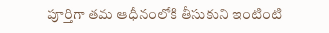పూర్తిగా తమ ఆధీనంలోకి తీసుకుని ఇంటింటి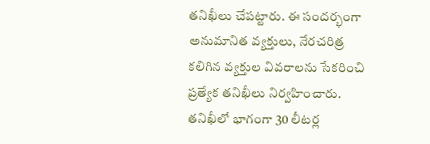తనిఖీలు చేపట్టారు. ఈ సందర్భంగా అనుమానిత వ్యక్తులు, నేరచరిత్ర కలిగిన వ్యక్తుల వివరాలను సేకరించి ప్రత్యేక తనిఖీలు నిర్వహించారు. తనిఖీలో భాగంగా 30 లీటర్ల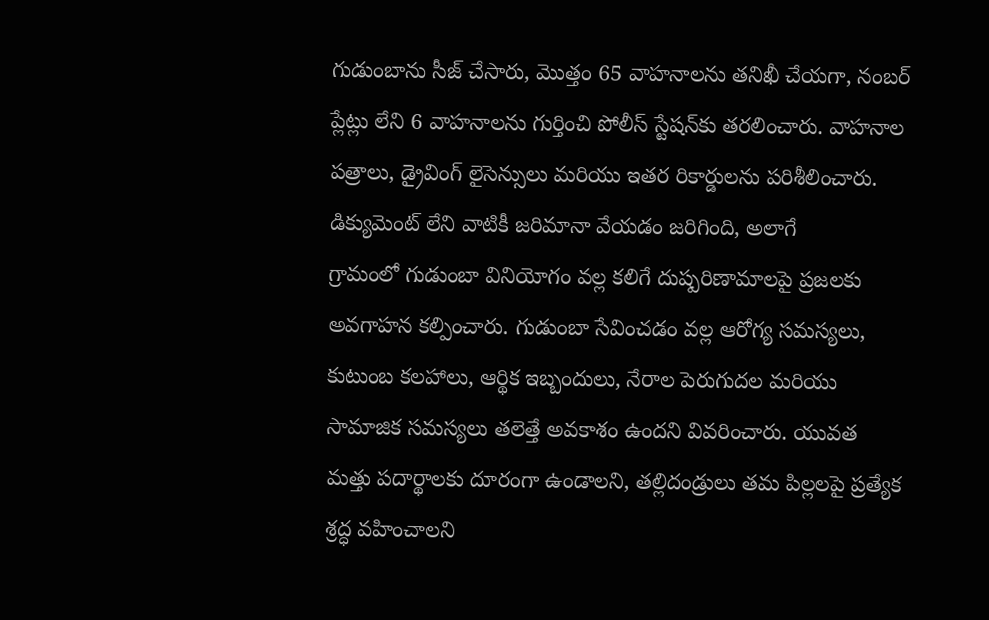గుడుంబాను సీజ్ చేసారు, మొత్తం 65 వాహనాలను తనిఖీ చేయగా, నంబర్ ప్లేట్లు లేని 6 వాహనాలను గుర్తించి పోలీస్ స్టేషన్‌కు తరలించారు. వాహనాల పత్రాలు, డ్రైవింగ్ లైసెన్సులు మరియు ఇతర రికార్డులను పరిశీలించారు. డిక్యుమెంట్ లేని వాటికీ జరిమానా వేయడం జరిగింది, అలాగే
గ్రామంలో గుడుంబా వినియోగం వల్ల కలిగే దుష్పరిణామాలపై ప్రజలకు అవగాహన కల్పించారు. గుడుంబా సేవించడం వల్ల ఆరోగ్య సమస్యలు, కుటుంబ కలహాలు, ఆర్థిక ఇబ్బందులు, నేరాల పెరుగుదల మరియు సామాజిక సమస్యలు తలెత్తే అవకాశం ఉందని వివరించారు. యువత మత్తు పదార్థాలకు దూరంగా ఉండాలని, తల్లిదండ్రులు తమ పిల్లలపై ప్రత్యేక శ్రద్ధ వహించాలని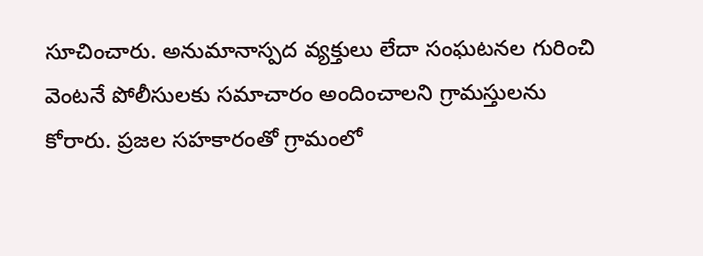సూచించారు. అనుమానాస్పద వ్యక్తులు లేదా సంఘటనల గురించి వెంటనే పోలీసులకు సమాచారం అందించాలని గ్రామస్తులను కోరారు. ప్రజల సహకారంతో గ్రామంలో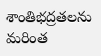శాంతిభద్రతలను మరింత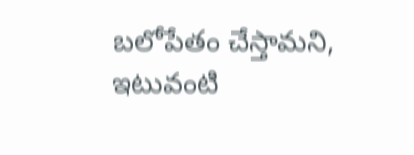బలోపేతం చేస్తామని, ఇటువంటి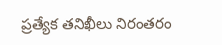ప్రత్యేక తనిఖీలు నిరంతరం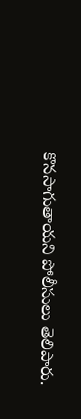కొనసాగుతాయని పోలీసులు తెలిపారు.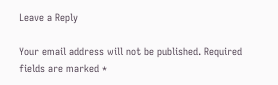Leave a Reply

Your email address will not be published. Required fields are marked *